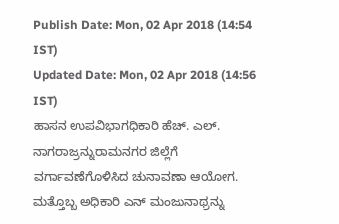Publish Date: Mon, 02 Apr 2018 (14:54 IST)
Updated Date: Mon, 02 Apr 2018 (14:56 IST)
ಹಾಸನ ಉಪವಿಭಾಗಧಿಕಾರಿ ಹೆಚ್. ಎಲ್. ನಾಗರಾಜ್ರನ್ನುರಾಮನಗರ ಜಿಲ್ಲೆಗೆ ವರ್ಗಾವಣೆಗೊಳಿಸಿದ ಚುನಾವಣಾ ಆಯೋಗ. ಮತ್ತೊಬ್ಬ ಅಧಿಕಾರಿ ಎನ್ ಮಂಜುನಾಥ್ರನ್ನು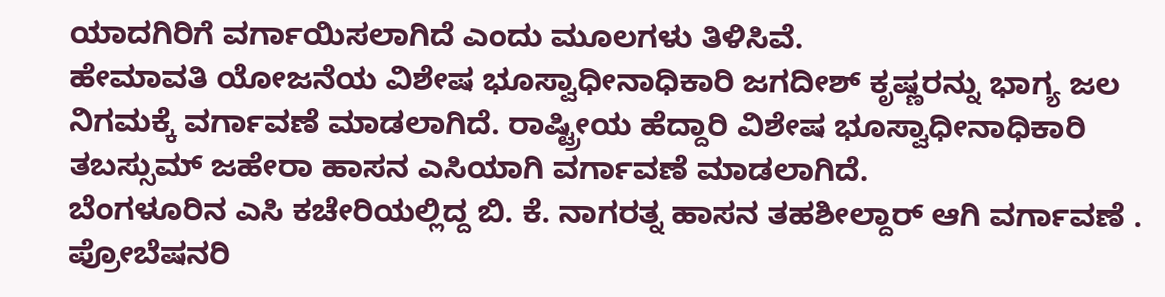ಯಾದಗಿರಿಗೆ ವರ್ಗಾಯಿಸಲಾಗಿದೆ ಎಂದು ಮೂಲಗಳು ತಿಳಿಸಿವೆ.
ಹೇಮಾವತಿ ಯೋಜನೆಯ ವಿಶೇಷ ಭೂಸ್ವಾಧೀನಾಧಿಕಾರಿ ಜಗದೀಶ್ ಕೃಷ್ಣರನ್ನು ಭಾಗ್ಯ ಜಲ ನಿಗಮಕ್ಕೆ ವರ್ಗಾವಣೆ ಮಾಡಲಾಗಿದೆ. ರಾಷ್ಟ್ರೀಯ ಹೆದ್ದಾರಿ ವಿಶೇಷ ಭೂಸ್ವಾಧೀನಾಧಿಕಾರಿ ತಬಸ್ಸುಮ್ ಜಹೇರಾ ಹಾಸನ ಎಸಿಯಾಗಿ ವರ್ಗಾವಣೆ ಮಾಡಲಾಗಿದೆ.
ಬೆಂಗಳೂರಿನ ಎಸಿ ಕಚೇರಿಯಲ್ಲಿದ್ದ ಬಿ. ಕೆ. ನಾಗರತ್ನ ಹಾಸನ ತಹಶೀಲ್ದಾರ್ ಆಗಿ ವರ್ಗಾವಣೆ . ಪ್ರೋಬೆಷನರಿ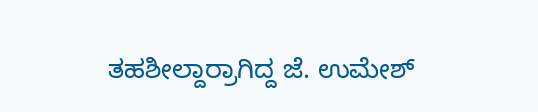ತಹಶೀಲ್ದಾರ್ರಾಗಿದ್ದ ಜೆ. ಉಮೇಶ್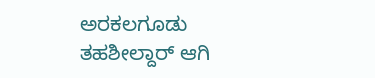ಅರಕಲಗೂಡು ತಹಶೀಲ್ದಾರ್ ಆಗಿ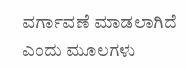ವರ್ಗಾವಣೆ ಮಾಡಲಾಗಿದೆ ಎಂದು ಮೂಲಗಳು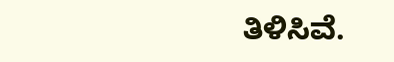ತಿಳಿಸಿವೆ.